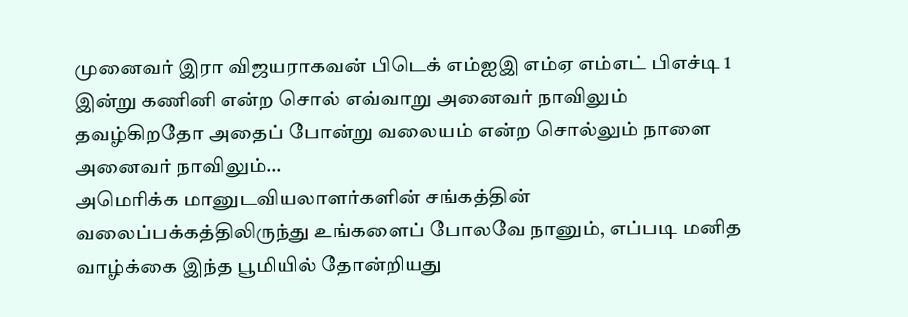முனைவர் இரா விஜயராகவன் பிடெக் எம்ஐஇ எம்ஏ எம்எட் பிஎச்டி 1 இன்று கணினி என்ற சொல் எவ்வாறு அனைவர் நாவிலும் தவழ்கிறதோ அதைப் போன்று வலையம் என்ற சொல்லும் நாளை அனைவர் நாவிலும்…
அமெரிக்க மானுடவியலாளர்களின் சங்கத்தின் வலைப்பக்கத்திலிருந்து உங்களைப் போலவே நானும், எப்படி மனித வாழ்க்கை இந்த பூமியில் தோன்றியது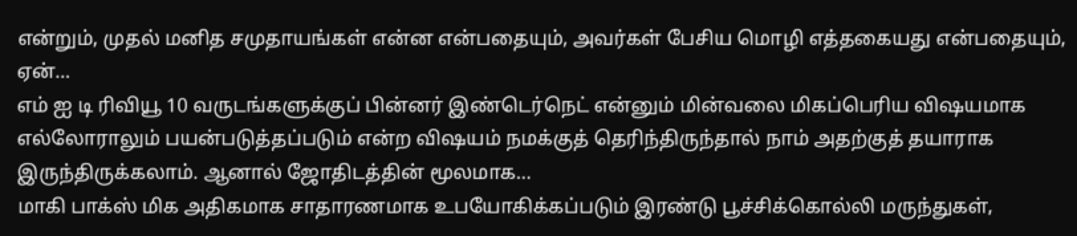என்றும், முதல் மனித சமுதாயங்கள் என்ன என்பதையும், அவர்கள் பேசிய மொழி எத்தகையது என்பதையும், ஏன்…
எம் ஐ டி ரிவியூ 10 வருடங்களுக்குப் பின்னர் இண்டெர்நெட் என்னும் மின்வலை மிகப்பெரிய விஷயமாக எல்லோராலும் பயன்படுத்தப்படும் என்ற விஷயம் நமக்குத் தெரிந்திருந்தால் நாம் அதற்குத் தயாராக இருந்திருக்கலாம். ஆனால் ஜோதிடத்தின் மூலமாக…
மாகி பாக்ஸ் மிக அதிகமாக சாதாரணமாக உபயோகிக்கப்படும் இரண்டு பூச்சிக்கொல்லி மருந்துகள்,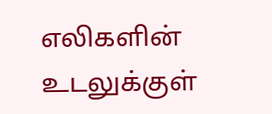எலிகளின் உடலுக்குள்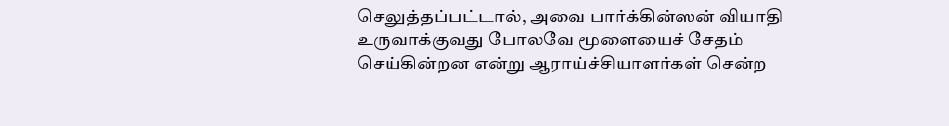செலுத்தப்பட்டால், அவை பார்க்கின்ஸன் வியாதி உருவாக்குவது போலவே மூளையைச் சேதம் செய்கின்றன என்று ஆராய்ச்சியாளர்கள் சென்ற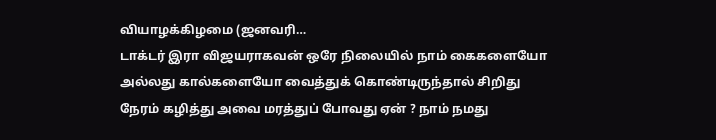வியாழக்கிழமை (ஜனவரி…
டாக்டர் இரா விஜயராகவன் ஒரே நிலையில் நாம் கைகளையோ அல்லது கால்களையோ வைத்துக் கொண்டிருந்தால் சிறிது நேரம் கழித்து அவை மரத்துப் போவது ஏன் ? நாம் நமது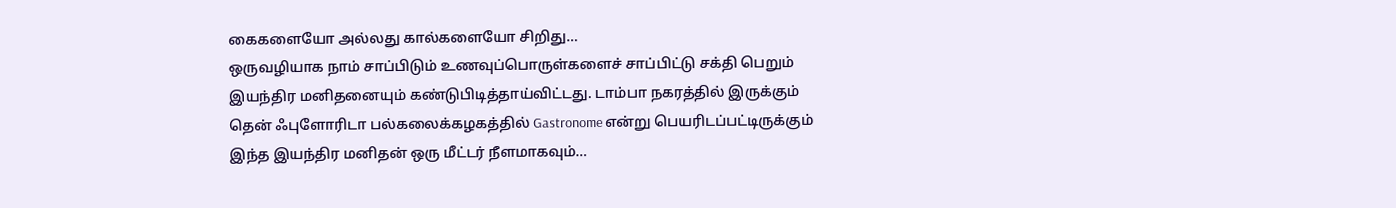கைகளையோ அல்லது கால்களையோ சிறிது…
ஒருவழியாக நாம் சாப்பிடும் உணவுப்பொருள்களைச் சாப்பிட்டு சக்தி பெறும் இயந்திர மனிதனையும் கண்டுபிடித்தாய்விட்டது. டாம்பா நகரத்தில் இருக்கும் தென் ஃபுளோரிடா பல்கலைக்கழகத்தில் Gastronome என்று பெயரிடப்பட்டிருக்கும் இந்த இயந்திர மனிதன் ஒரு மீட்டர் நீளமாகவும்…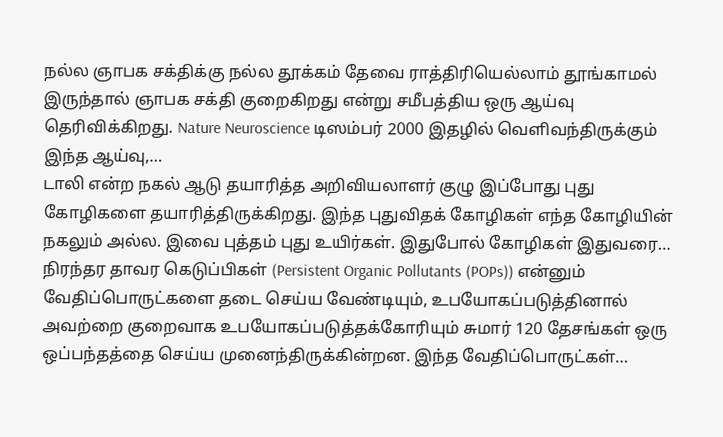நல்ல ஞாபக சக்திக்கு நல்ல தூக்கம் தேவை ராத்திரியெல்லாம் தூங்காமல் இருந்தால் ஞாபக சக்தி குறைகிறது என்று சமீபத்திய ஒரு ஆய்வு தெரிவிக்கிறது. Nature Neuroscience டிஸம்பர் 2000 இதழில் வெளிவந்திருக்கும் இந்த ஆய்வு,…
டாலி என்ற நகல் ஆடு தயாரித்த அறிவியலாளர் குழு இப்போது புது கோழிகளை தயாரித்திருக்கிறது. இந்த புதுவிதக் கோழிகள் எந்த கோழியின் நகலும் அல்ல. இவை புத்தம் புது உயிர்கள். இதுபோல் கோழிகள் இதுவரை…
நிரந்தர தாவர கெடுப்பிகள் (Persistent Organic Pollutants (POPs)) என்னும் வேதிப்பொருட்களை தடை செய்ய வேண்டியும், உபயோகப்படுத்தினால் அவற்றை குறைவாக உபயோகப்படுத்தக்கோரியும் சுமார் 120 தேசங்கள் ஒரு ஒப்பந்தத்தை செய்ய முனைந்திருக்கின்றன. இந்த வேதிப்பொருட்கள்…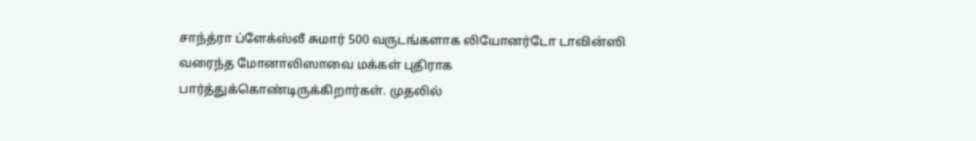சாந்த்ரா ப்ளேக்ஸ்லீ சுமார் 500 வருடங்களாக லியோனர்டோ டாவின்ஸி வரைந்த மோனாலிஸாவை மக்கள் புதிராக பார்த்துக்கொண்டிருக்கிறார்கள். முதலில்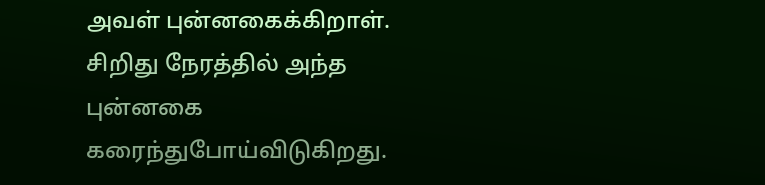அவள் புன்னகைக்கிறாள். சிறிது நேரத்தில் அந்த புன்னகை கரைந்துபோய்விடுகிறது.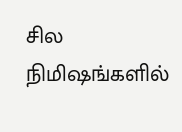சில நிமிஷங்களில்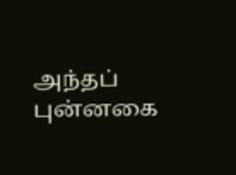அந்தப் புன்னகை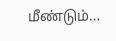மீண்டும்…